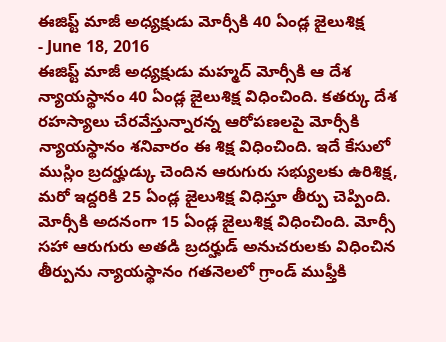ఈజిప్ట్ మాజీ అధ్యక్షుడు మోర్సీకి 40 ఏండ్ల జైలుశిక్ష
- June 18, 2016
ఈజిప్ట్ మాజీ అధ్యక్షుడు మహ్మద్ మోర్సీకి ఆ దేశ న్యాయస్థానం 40 ఏండ్ల జైలుశిక్ష విధించింది. కతర్కు దేశ రహస్యాలు చేరవేస్తున్నారన్న ఆరోపణలపై మోర్సీకి న్యాయస్థానం శనివారం ఈ శిక్ష విధించింది. ఇదే కేసులో ముస్లిం బ్రదర్హుడ్కు చెందిన ఆరుగురు సభ్యులకు ఉరిశిక్ష, మరో ఇద్దరికి 25 ఏండ్ల జైలుశిక్ష విధిస్తూ తీర్పు చెప్పింది. మోర్సీకి అదనంగా 15 ఏండ్ల జైలుశిక్ష విధించింది. మోర్సీ సహా ఆరుగురు అతడి బ్రదర్హుడ్ అనుచరులకు విధించిన తీర్పును న్యాయస్థానం గతనెలలో గ్రాండ్ ముఫ్తీకి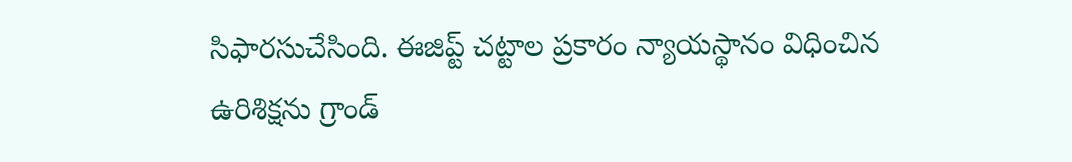సిఫారసుచేసింది. ఈజిప్ట్ చట్టాల ప్రకారం న్యాయస్థానం విధించిన ఉరిశిక్షను గ్రాండ్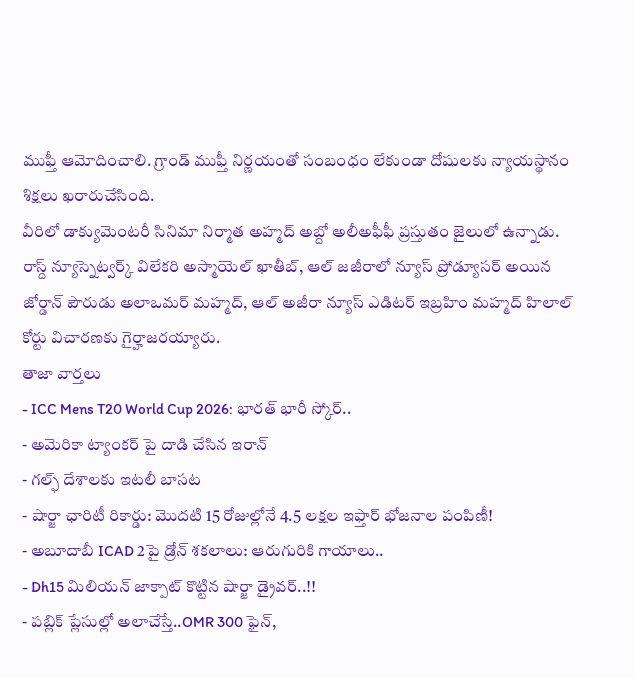ముఫ్తీ ఆమోదించాలి. గ్రాండ్ ముఫ్తీ నిర్ణయంతో సంబంధం లేకుండా దోషులకు న్యాయస్థానం శిక్షలు ఖరారుచేసింది.
వీరిలో డాక్యుమెంటరీ సినిమా నిర్మాత అహ్మద్ అబ్దో అలీఅఫీఫీ ప్రస్తుతం జైలులో ఉన్నాడు. రాస్ద్ న్యూస్నెట్వర్క్ విలేకరి అస్మాయెల్ ఖాతీబ్, ఆల్ జజీరాలో న్యూస్ ప్రోడ్యూసర్ అయిన జోర్డాన్ పౌరుడు అలాఒమర్ మహ్మద్, ఆల్ అజీరా న్యూస్ ఎడిటర్ ఇబ్రహిం మహ్మద్ హిలాల్ కోర్టు విచారణకు గైర్హాజరయ్యారు.
తాజా వార్తలు
- ICC Mens T20 World Cup 2026: భారత్ భారీ స్కోర్..
- అమెరికా ట్యాంకర్ పై దాడి చేసిన ఇరాన్
- గల్ఫ్ దేశాలకు ఇటలీ బాసట
- షార్జా ఛారిటీ రికార్డు: మొదటి 15 రోజుల్లోనే 4.5 లక్షల ఇఫ్తార్ భోజనాల పంపిణీ!
- అబూదాబీ ICAD 2పై డ్రోన్ శకలాలు: ఆరుగురికి గాయాలు..
- Dh15 మిలియన్ జాక్పాట్ కొట్టిన షార్జా డ్రైవర్..!!
- పబ్లిక్ ప్లేసుల్లో అలాచేస్తే..OMR 300 ఫైన్,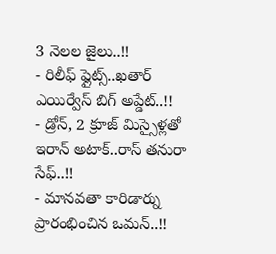3 నెలల జైలు..!!
- రిలీఫ్ ఫ్లైట్స్..ఖతార్ ఎయిర్వేస్ బిగ్ అప్డేట్..!!
- డ్రోన్, 2 క్రూజ్ మిస్సైళ్లతో ఇరాన్ అటాక్..రాస్ తనురా సేఫ్..!!
- మానవతా కారిడార్ను ప్రారంభించిన ఒమన్..!!